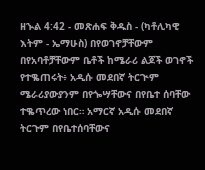ዘኍል 4:42 - መጽሐፍ ቅዱስ - (ካቶሊካዊ እትም - ኤማሁስ) በየወገኖቻቸውም በየአባቶቻቸውም ቤቶች ከሜራሪ ልጆች ወገኖች የተቈጠሩት፥ አዲሱ መደበኛ ትርጒም ሜራሪያውያንም በየጐሣቸውና በየቤተ ሰባቸው ተቈጥረው ነበር። አማርኛ አዲሱ መደበኛ ትርጉም በየቤተሰባቸውና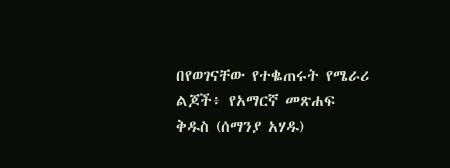በየወገናቸው የተቈጠሩት የሜራሪ ልጆች፥ የአማርኛ መጽሐፍ ቅዱስ (ሰማንያ አሃዱ)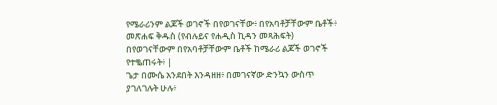የሜራሪንም ልጆች ወገኖች በየወገናቸው፥ በየአባቶቻቸውም ቤቶች፥ መጽሐፍ ቅዱስ (የብሉይና የሐዲስ ኪዳን መጻሕፍት) በየወገናቸውም በየአባቶቻቸውም ቤቶች ከሜራሪ ልጆች ወገኖች የተቈጠሩት፥ |
ጌታ በሙሴ አንደበት እንዳዘዘ፥ በመገናኛው ድንኳን ውስጥ ያገለገሉት ሁሉ፥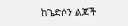ከጌድሶን ልጆች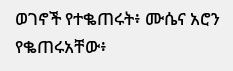ወገኖች የተቈጠሩት፥ ሙሴና አሮን የቈጠሩአቸው፥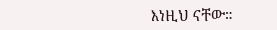እነዚህ ናቸው።